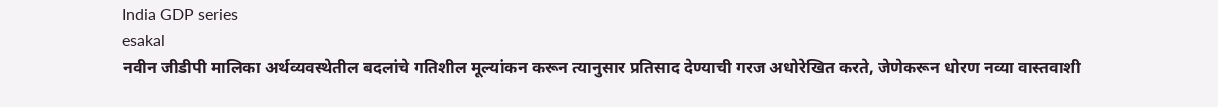India GDP series
esakal
नवीन जीडीपी मालिका अर्थव्यवस्थेतील बदलांचे गतिशील मूल्यांकन करून त्यानुसार प्रतिसाद देण्याची गरज अधोरेखित करते, जेणेकरून धोरण नव्या वास्तवाशी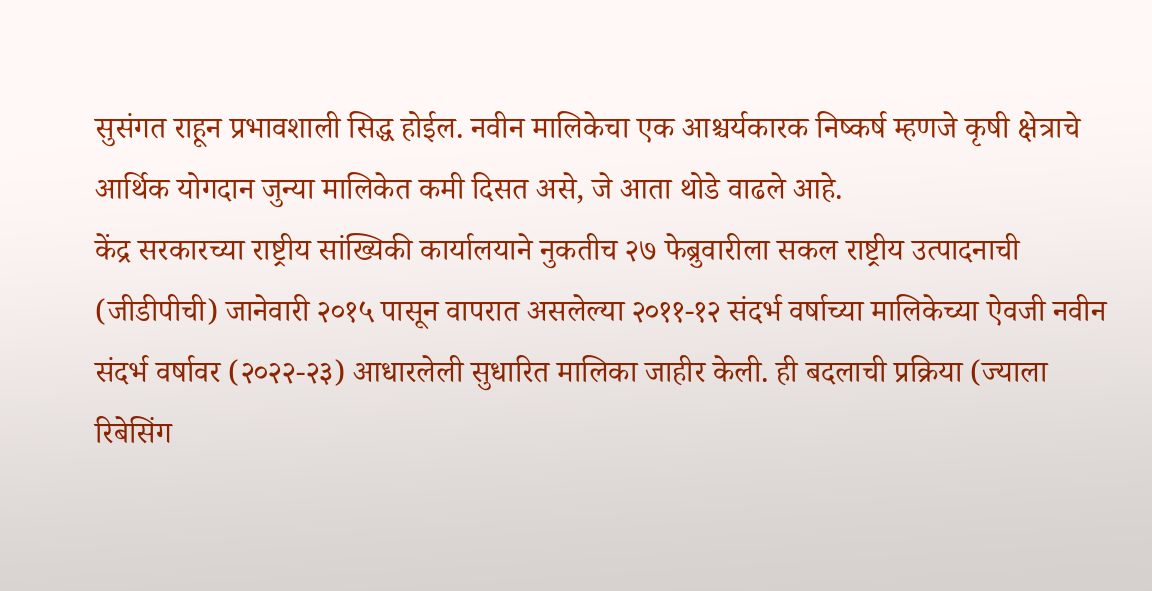सुसंगत राहून प्रभावशाली सिद्ध होईल. नवीन मालिकेचा एक आश्चर्यकारक निष्कर्ष म्हणजे कृषी क्षेत्राचे आर्थिक योगदान जुन्या मालिकेत कमी दिसत असे, जे आता थोडे वाढले आहे.
केंद्र सरकारच्या राष्ट्रीय सांख्यिकी कार्यालयाने नुकतीच २७ फेब्रुवारीला सकल राष्ट्रीय उत्पादनाची (जीडीपीची) जानेवारी २०१५ पासून वापरात असलेल्या २०११-१२ संदर्भ वर्षाच्या मालिकेच्या ऐवजी नवीन संदर्भ वर्षावर (२०२२-२३) आधारलेली सुधारित मालिका जाहीर केली. ही बदलाची प्रक्रिया (ज्याला रिबेसिंग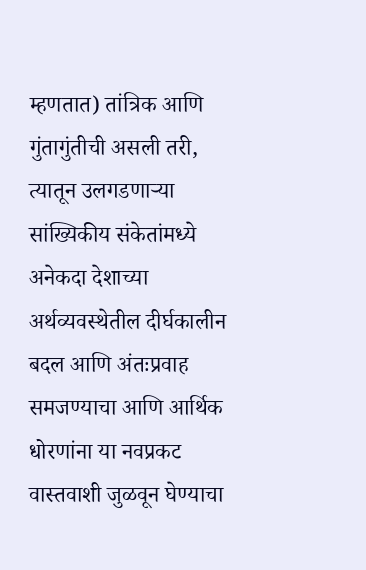म्हणतात) तांत्रिक आणि गुंतागुंतीची असली तरी, त्यातून उलगडणाऱ्या सांख्यिकीय संकेतांमध्ये अनेकदा देशाच्या अर्थव्यवस्थेतील दीर्घकालीन बदल आणि अंतःप्रवाह समजण्याचा आणि आर्थिक धोरणांना या नवप्रकट वास्तवाशी जुळवून घेण्याचा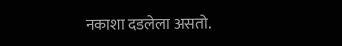नकाशा दडलेला असतो.